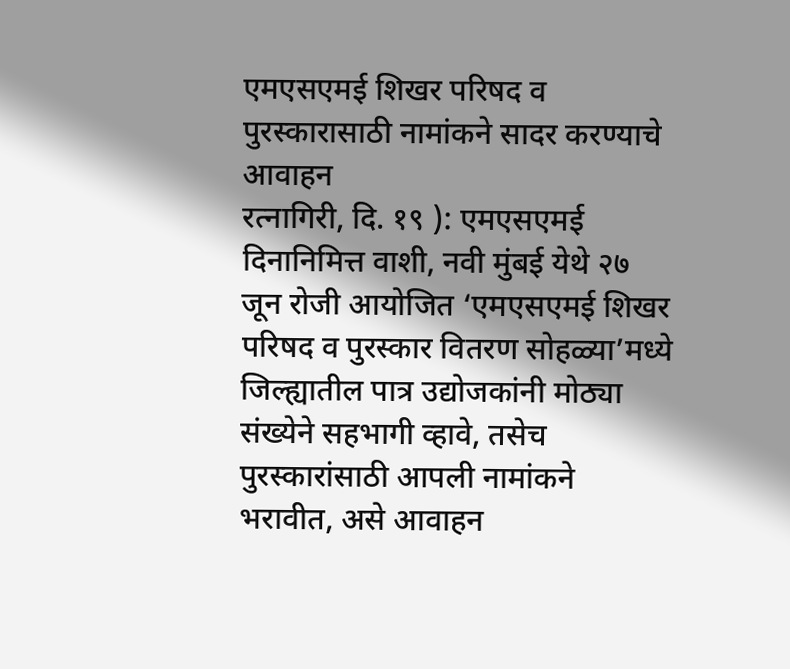एमएसएमई शिखर परिषद व पुरस्कारासाठी नामांकने सादर करण्याचे आवाहन
रत्नागिरी, दि. १९ ): एमएसएमई दिनानिमित्त वाशी, नवी मुंबई येथे २७ जून रोजी आयोजित ‘एमएसएमई शिखर परिषद व पुरस्कार वितरण सोहळ्या’मध्ये जिल्ह्यातील पात्र उद्योजकांनी मोठ्या संख्येने सहभागी व्हावे, तसेच पुरस्कारांसाठी आपली नामांकने भरावीत, असे आवाहन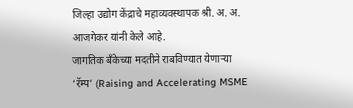जिल्हा उद्योग केंद्राचे महाव्यवस्थापक श्री. अ. अ. आजगेकर यांनी केले आहे.
जागतिक बँकेच्या मदतीने राबविण्यात येणाऱ्या ‘रॅम्प’ (Raising and Accelerating MSME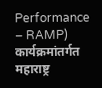Performance – RAMP) कार्यक्रमांतर्गत महाराष्ट्र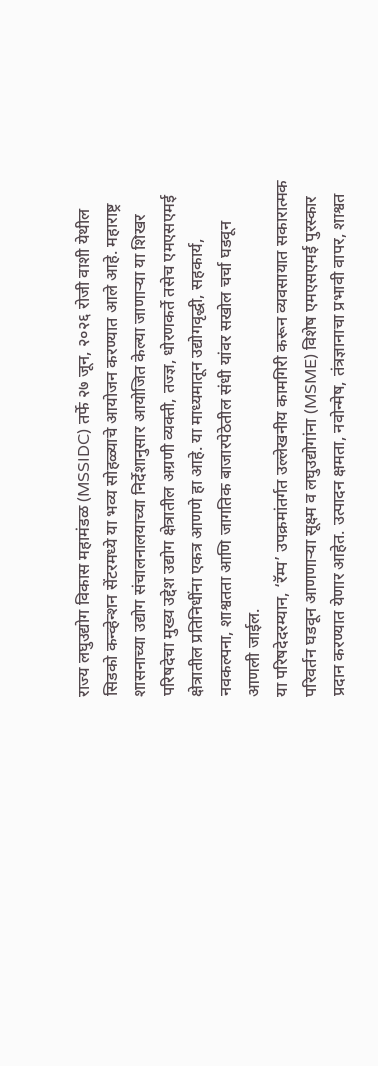राज्य लघुउद्योग विकास महामंडळ (MSSIDC) तर्फे २७ जून, २०२६ रोजी वाशी येथील सिडको कन्व्हेन्शन सेंटरमध्ये या भव्य सोहळ्याचे आयोजन करण्यात आले आहे. महाराष्ट्र शासनाच्या उद्योग संचालनालयाच्या निर्देशानुसार आयोजित केल्या जाणाऱ्या या शिखर परिषदेचा मुख्य उद्देश उद्योग क्षेत्रातील अग्रणी व्यक्ती, तज्ज्ञ, धोरणकर्ते तसेच एमएसएमई क्षेत्रातील प्रतिनिधींना एकत्र आणणे हा आहे. या माध्यमातून उद्योगवृद्धी, सहकार्य, नवकल्पना, शाश्वतता आणि जागतिक बाजारपेठेतील संधी यांवर सखोल चर्चा घडवून आणली जाईल.
या परिषदेदरम्यान, ‘रॅम्प’ उपक्रमांतर्गत उल्लेखनीय कामगिरी करून व्यवसायात सकारात्मक परिवर्तन घडवून आणणाऱ्या सूक्ष्म व लघुउद्योगांना (MSME) विशेष एमएसएमई पुरस्कार प्रदान करण्यात येणार आहेत. उत्पादन क्षमता, नवोन्मेष, तंत्रज्ञानाचा प्रभावी वापर, शाश्वत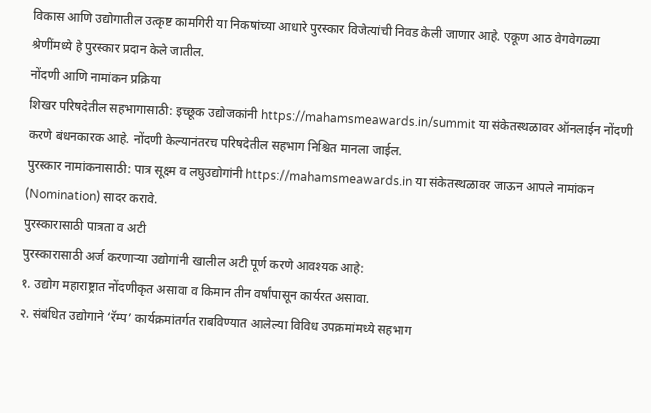विकास आणि उद्योगातील उत्कृष्ट कामगिरी या निकषांच्या आधारे पुरस्कार विजेत्यांची निवड केली जाणार आहे. एकूण आठ वेगवेगळ्या श्रेणींमध्ये हे पुरस्कार प्रदान केले जातील.
नोंदणी आणि नामांकन प्रक्रिया
शिखर परिषदेतील सहभागासाठी: इच्छूक उद्योजकांनी https://mahamsmeawards.in/summit या संकेतस्थळावर ऑनलाईन नोंदणी करणे बंधनकारक आहे. नोंदणी केल्यानंतरच परिषदेतील सहभाग निश्चित मानला जाईल.
पुरस्कार नामांकनासाठी: पात्र सूक्ष्म व लघुउद्योगांनी https://mahamsmeawards.in या संकेतस्थळावर जाऊन आपले नामांकन (Nomination) सादर करावे.
पुरस्कारासाठी पात्रता व अटी
पुरस्कारासाठी अर्ज करणाऱ्या उद्योगांनी खालील अटी पूर्ण करणे आवश्यक आहे:
१. उद्योग महाराष्ट्रात नोंदणीकृत असावा व किमान तीन वर्षांपासून कार्यरत असावा.
२. संबंधित उद्योगाने ‘रॅम्प’ कार्यक्रमांतर्गत राबविण्यात आलेल्या विविध उपक्रमांमध्ये सहभाग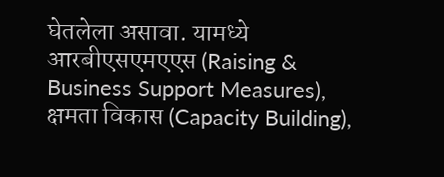घेतलेला असावा. यामध्ये आरबीएसएमएएस (Raising & Business Support Measures), क्षमता विकास (Capacity Building),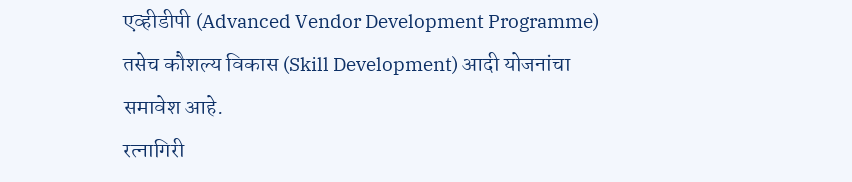एव्हीडीपी (Advanced Vendor Development Programme) तसेच कौशल्य विकास (Skill Development) आदी योजनांचा समावेश आहे.
रत्नागिरी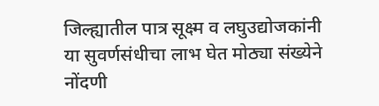जिल्ह्यातील पात्र सूक्ष्म व लघुउद्योजकांनी या सुवर्णसंधीचा लाभ घेत मोठ्या संख्येने नोंदणी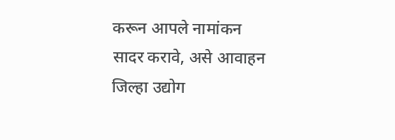करून आपले नामांकन सादर करावे, असे आवाहन जिल्हा उद्योग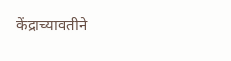केंद्राच्यावतीने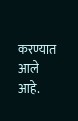करण्यात आले आहे.